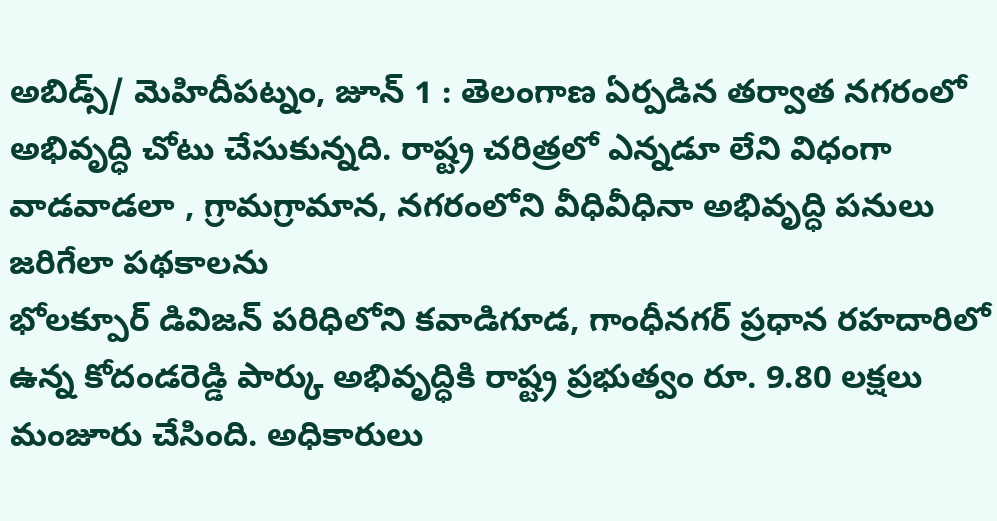అబిడ్స్/ మెహిదీపట్నం, జూన్ 1 : తెలంగాణ ఏర్పడిన తర్వాత నగరంలో అభివృద్ధి చోటు చేసుకున్నది. రాష్ట్ర చరిత్రలో ఎన్నడూ లేని విధంగా వాడవాడలా , గ్రామగ్రామాన, నగరంలోని వీధివీధినా అభివృద్ధి పనులు జరిగేలా పథకాలను
భోలక్పూర్ డివిజన్ పరిధిలోని కవాడిగూడ, గాంధీనగర్ ప్రధాన రహదారిలో ఉన్న కోదండరెడ్డి పార్కు అభివృద్ధికి రాష్ట్ర ప్రభుత్వం రూ. 9.80 లక్షలు మంజూరు చేసింది. అధికారులు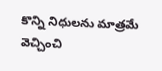కొన్ని నిధులను మాత్రమే వెచ్చించి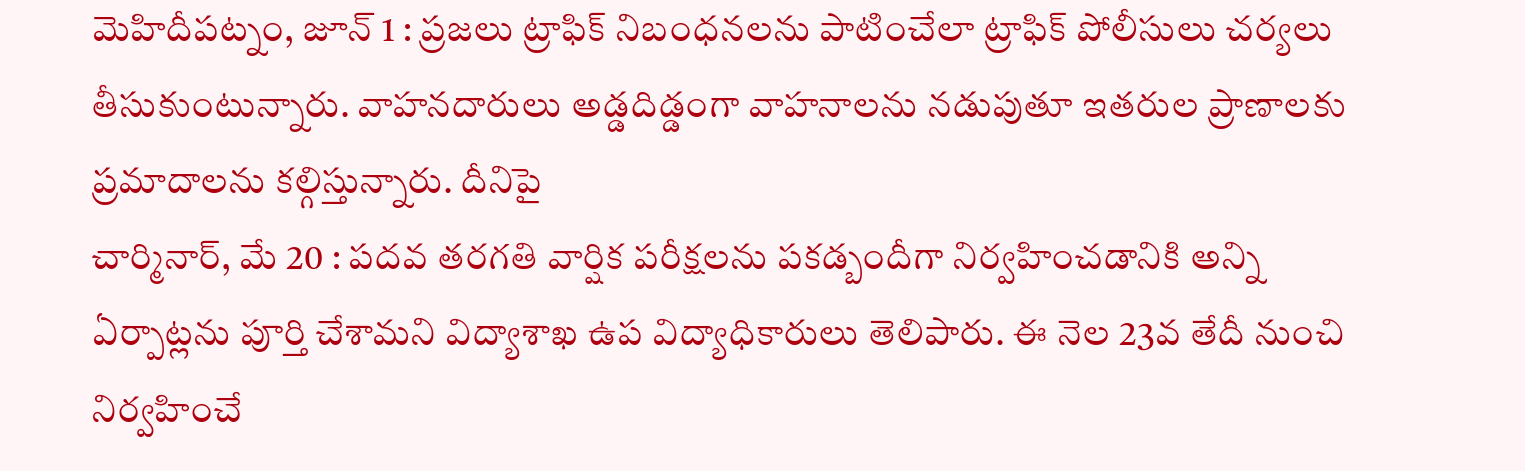మెహిదీపట్నం, జూన్ 1 : ప్రజలు ట్రాఫిక్ నిబంధనలను పాటించేలా ట్రాఫిక్ పోలీసులు చర్యలు తీసుకుంటున్నారు. వాహనదారులు అడ్డదిడ్డంగా వాహనాలను నడుపుతూ ఇతరుల ప్రాణాలకు ప్రమాదాలను కల్గిస్తున్నారు. దీనిపై
చార్మినార్, మే 20 : పదవ తరగతి వార్షిక పరీక్షలను పకడ్బందీగా నిర్వహించడానికి అన్ని ఏర్పాట్లను పూర్తి చేశామని విద్యాశాఖ ఉప విద్యాధికారులు తెలిపారు. ఈ నెల 23వ తేదీ నుంచి నిర్వహించే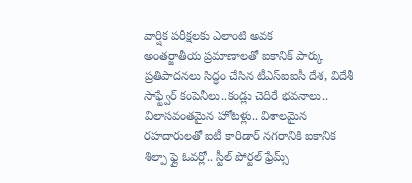వార్షిక పరీక్షలకు ఎలాంటి అవక
అంతర్జాతీయ ప్రమాణాలతో ఐకానిక్ పార్కు ప్రతిపాదనలు సిద్ధం చేసిన టీఎస్ఐఐసీ దేశ, విదేశీ సాఫ్ట్వేర్ కంపెనీలు..కండ్లు చెదిరే భవనాలు.. విలాసవంతమైన హోటళ్లు.. విశాలమైన రహదారులతో ఐటీ కారిడార్ నగరానికి ఐకానిక
శిల్పా ఫ్లై ఓవర్లో.. స్టీల్ పోర్టల్ ఫ్రేమ్స్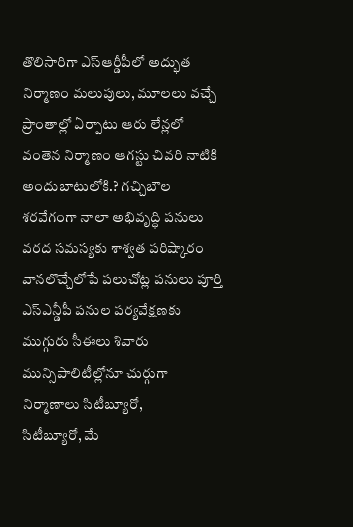తొలిసారిగా ఎస్ఆర్డీపీలో అద్భుత నిర్మాణం మలుపులు, మూలలు వచ్చే ప్రాంతాల్లో ఏర్పాటు ఆరు లేన్లలో వంతెన నిర్మాణం ఆగస్టు చివరి నాటికి అందుబాటులోకి.? గచ్చిబౌల
శరవేగంగా నాలా అభివృద్ధి పనులు వరద సమస్యకు శాశ్వత పరిష్కారం వానలొచ్చేలోపే పలుచోట్ల పనులు పూర్తి ఎస్ఎన్డీపీ పనుల పర్యవేక్షణకు ముగ్గురు సీఈలు శివారు మున్సిపాలిటీల్లోనూ చుర్గుగా నిర్మాణాలు సిటీబ్యూరో,
సిటీబ్యూరో, మే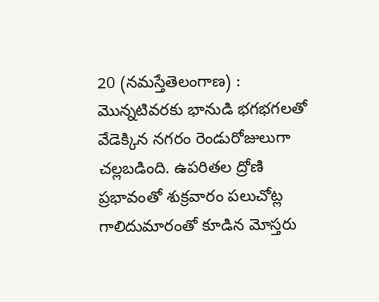20 (నమస్తేతెలంగాణ) : మొన్నటివరకు భానుడి భగభగలతో వేడెక్కిన నగరం రెండురోజులుగా చల్లబడింది. ఉపరితల ద్రోణి ప్రభావంతో శుక్రవారం పలుచోట్ల గాలిదుమారంతో కూడిన మోస్తరు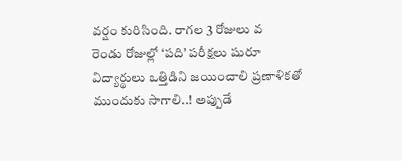వర్షం కురిసింది. రాగల 3 రోజులు వ
రెండు రోజుల్లో ‘పది’ పరీక్షలు షురూ విద్యార్థులు ఒత్తిడిని జయించాలి ప్రణాళికతో ముందుకు సాగాలి..! అప్పుడే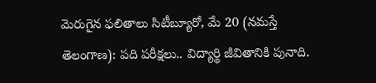మెరుగైన ఫలితాలు సిటీబ్యూరో, మే 20 (నమస్తే తెలంగాణ): పది పరీక్షలు.. విద్యార్థి జీవితానికి పునాది.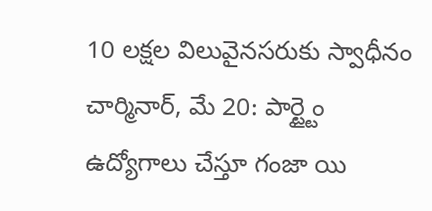10 లక్షల విలువైనసరుకు స్వాధీనం చార్మినార్, మే 20: పార్ట్టైం ఉద్యోగాలు చేస్తూ గంజా యి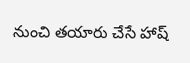నుంచి తయారు చేసే హాష్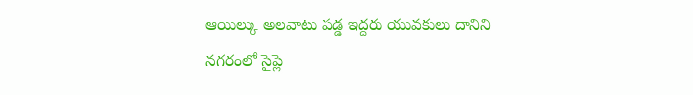ఆయిల్కు అలవాటు పడ్డ ఇద్దరు యువకులు దానిని నగరంలో సైప్లె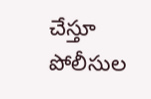చేస్తూ పోలీసుల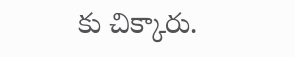కు చిక్కారు.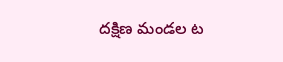దక్షిణ మండల ట